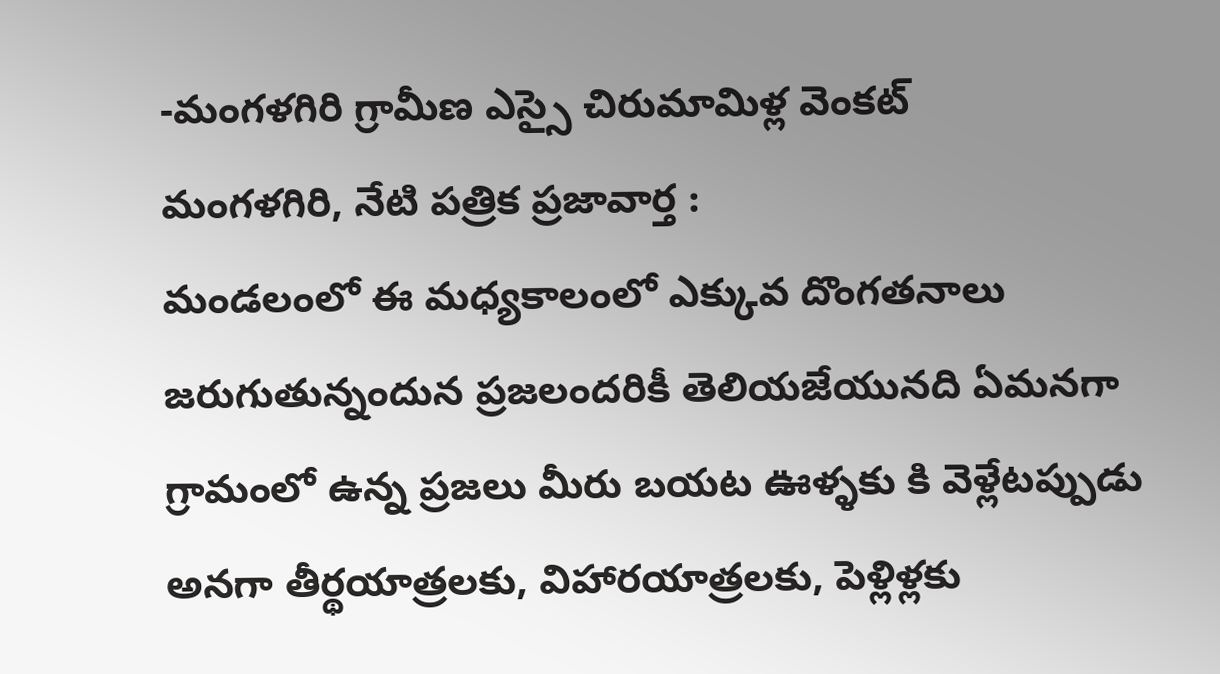-మంగళగిరి గ్రామీణ ఎస్సై చిరుమామిళ్ల వెంకట్
మంగళగిరి, నేటి పత్రిక ప్రజావార్త :
మండలంలో ఈ మధ్యకాలంలో ఎక్కువ దొంగతనాలు జరుగుతున్నందున ప్రజలందరికీ తెలియజేయునది ఏమనగా గ్రామంలో ఉన్న ప్రజలు మీరు బయట ఊళ్ళకు కి వెళ్లేటప్పుడు అనగా తీర్థయాత్రలకు, విహారయాత్రలకు, పెళ్లిళ్లకు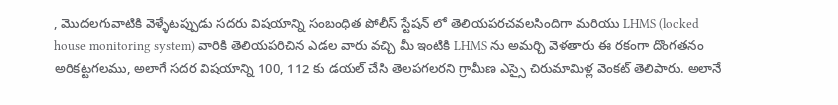, మొదలగువాటికి వెళ్ళేటప్పుడు సదరు విషయాన్ని సంబంధిత పోలీస్ స్టేషన్ లో తెలియపరచవలసిందిగా మరియు LHMS (locked house monitoring system) వారికి తెలియపరిచిన ఎడల వారు వచ్చి మీ ఇంటికి LHMS ను అమర్చి వెళతారు ఈ రకంగా దొంగతనం అరికట్టగలము, అలాగే సదర విషయాన్ని 100, 112 కు డయల్ చేసి తెలపగలరని గ్రామీణ ఎస్సై చిరుమామిళ్ల వెంకట్ తెలిపారు. అలానే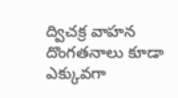ద్విచక్ర వాహన దొంగతనాలు కూడా ఎక్కువగా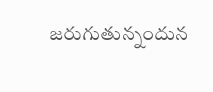జరుగుతున్నందున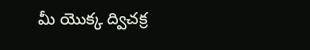మీ యొక్క ద్విచక్ర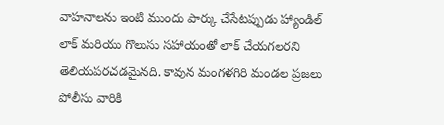వాహనాలను ఇంటి ముందు పార్కు చేసేటప్పుడు హ్యాండిల్ లాక్ మరియు గొలుసు సహాయంతో లాక్ చేయగలరని తెలియపరచడమైనది. కావున మంగళగిరి మండల ప్రజలు పోలీసు వారికి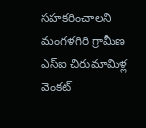సహకరించాలని మంగళగిరి గ్రామీణ ఎస్ఐ చిరుమామిళ్ల వెంకట్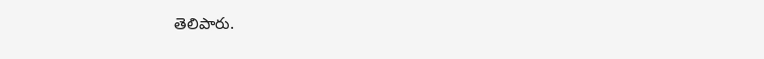తెలిపారు.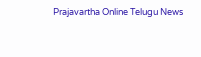Prajavartha Online Telugu News